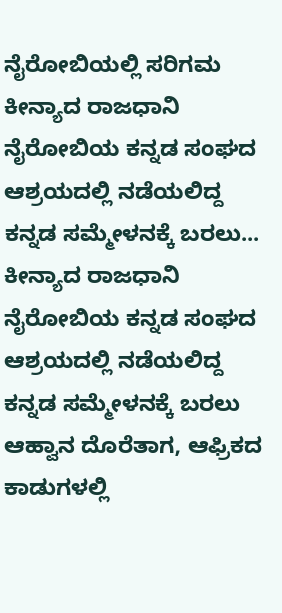ನೈರೋಬಿಯಲ್ಲಿ ಸರಿಗಮ ಕೀನ್ಯಾದ ರಾಜಧಾನಿ ನೈರೋಬಿಯ ಕನ್ನಡ ಸಂಘದ ಆಶ್ರಯದಲ್ಲಿ ನಡೆಯಲಿದ್ದ ಕನ್ನಡ ಸಮ್ಮೇಳನಕ್ಕೆ ಬರಲು... ಕೀನ್ಯಾದ ರಾಜಧಾನಿ ನೈರೋಬಿಯ ಕನ್ನಡ ಸಂಘದ ಆಶ್ರಯದಲ್ಲಿ ನಡೆಯಲಿದ್ದ ಕನ್ನಡ ಸಮ್ಮೇಳನಕ್ಕೆ ಬರಲು ಆಹ್ವಾನ ದೊರೆತಾಗ, ಆಫ್ರಿಕದ ಕಾಡುಗಳಲ್ಲಿ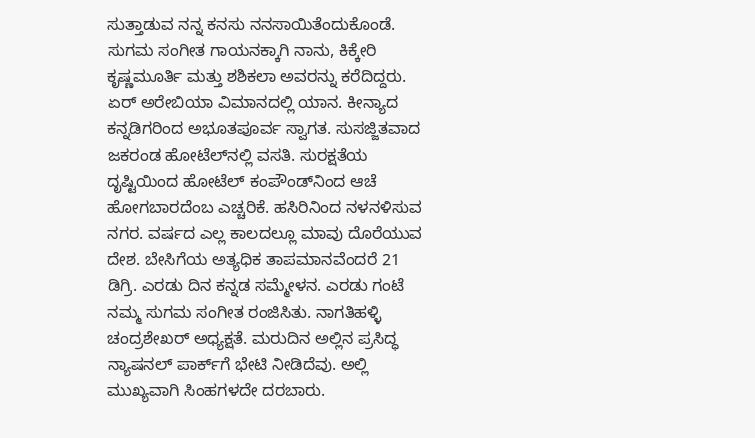ಸುತ್ತಾಡುವ ನನ್ನ ಕನಸು ನನಸಾಯಿತೆಂದುಕೊಂಡೆ. ಸುಗಮ ಸಂಗೀತ ಗಾಯನಕ್ಕಾಗಿ ನಾನು, ಕಿಕ್ಕೇರಿ ಕೃಷ್ಣಮೂರ್ತಿ ಮತ್ತು ಶಶಿಕಲಾ ಅವರನ್ನು ಕರೆದಿದ್ದರು. ಏರ್ ಅರೇಬಿಯಾ ವಿಮಾನದಲ್ಲಿ ಯಾನ. ಕೀನ್ಯಾದ ಕನ್ನಡಿಗರಿಂದ ಅಭೂತಪೂರ್ವ ಸ್ವಾಗತ. ಸುಸಜ್ಜಿತವಾದ ಜಕರಂಡ ಹೋಟೆಲ್‌ನಲ್ಲಿ ವಸತಿ. ಸುರಕ್ಷತೆಯ ದೃಷ್ಟಿಯಿಂದ ಹೋಟೆಲ್ ಕಂಪೌಂಡ್‌ನಿಂದ ಆಚೆ ಹೋಗಬಾರದೆಂಬ ಎಚ್ಚರಿಕೆ. ಹಸಿರಿನಿಂದ ನಳನಳಿಸುವ ನಗರ. ವರ್ಷದ ಎಲ್ಲ ಕಾಲದಲ್ಲೂ ಮಾವು ದೊರೆಯುವ ದೇಶ. ಬೇಸಿಗೆಯ ಅತ್ಯಧಿಕ ತಾಪಮಾನವೆಂದರೆ 21 ಡಿಗ್ರಿ. ಎರಡು ದಿನ ಕನ್ನಡ ಸಮ್ಮೇಳನ. ಎರಡು ಗಂಟೆ ನಮ್ಮ ಸುಗಮ ಸಂಗೀತ ರಂಜಿಸಿತು. ನಾಗತಿಹಳ್ಳಿ ಚಂದ್ರಶೇಖರ್ ಅಧ್ಯಕ್ಷತೆ. ಮರುದಿನ ಅಲ್ಲಿನ ಪ್ರಸಿದ್ಧ ನ್ಯಾಷನಲ್ ಪಾರ್ಕ್‌ಗೆ ಭೇಟಿ ನೀಡಿದೆವು. ಅಲ್ಲಿ ಮುಖ್ಯವಾಗಿ ಸಿಂಹಗಳದೇ ದರಬಾರು.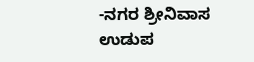-ನಗರ ಶ್ರೀನಿವಾಸ ಉಡುಪ